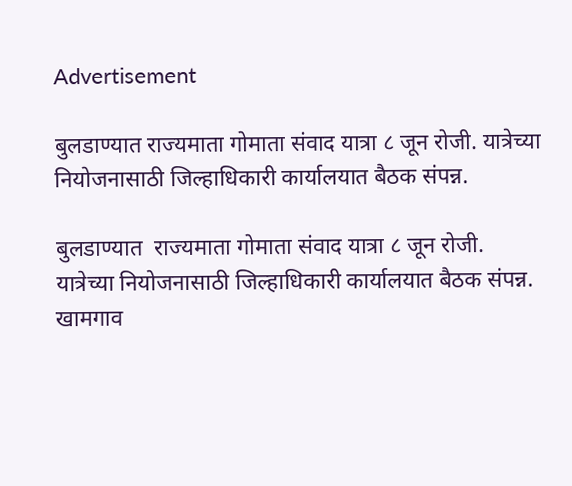Advertisement

बुलडाण्यात राज्यमाता गोमाता संवाद यात्रा ८ जून रोजी. यात्रेच्या नियोजनासाठी जिल्हाधिकारी कार्यालयात बैठक संपन्न.

बुलडाण्यात  राज्यमाता गोमाता संवाद यात्रा ८ जून रोजी.
यात्रेच्या नियोजनासाठी जिल्हाधिकारी कार्यालयात बैठक संपन्न.
खामगाव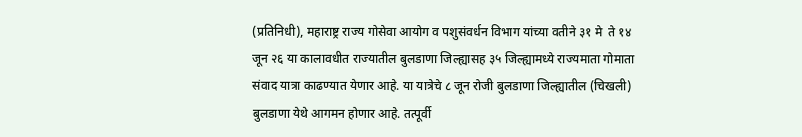(प्रतिनिधी), महाराष्ट्र राज्य गोसेवा आयोग व पशुसंवर्धन विभाग यांच्या वतीने ३१ मे  ते १४ जून २६ या कालावधीत राज्यातील बुलडाणा जिल्ह्यासह ३५ जिल्ह्यामध्ये राज्यमाता गोमाता  संवाद यात्रा काढण्यात येणार आहे. या यात्रेचे ८ जून रोजी बुलडाणा जिल्ह्यातील (चिखली) बुलडाणा येथे आगमन होणार आहे. तत्पूर्वी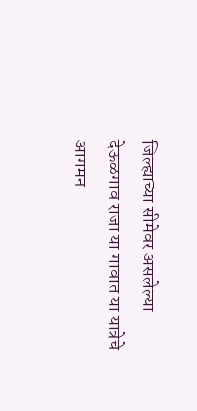जिल्ह्याच्या सीमेवर असलेल्या देऊळगाव राजा या गावात या यात्रेचे आगमन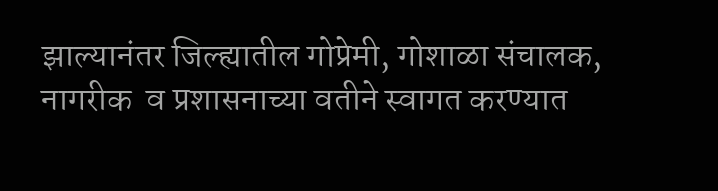झाल्यानंतर जिल्ह्यातील गोप्रेमी, गोशाळा संचालक, नागरीक  व प्रशासनाच्या वतीने स्वागत करण्यात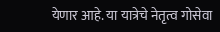येणार आहे. या यात्रेचे नेतृत्व गोसेवा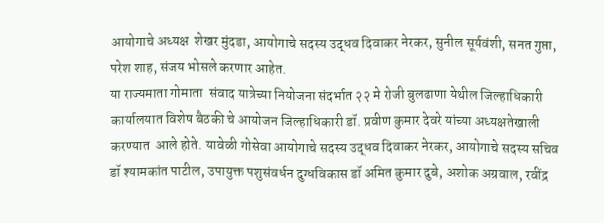आयोगाचे अध्यक्ष  शेखर मुंदडा, आयोगाचे सदस्य उद्धव दिवाकर नेरकर, सुनील सूर्यवंशी, सनत गुप्ता, परेश शाह, संजय भोसले करणार आहेत.
या राज्यमाता गोमाता  संवाद यात्रेच्या नियोजना संदर्भात २२ मे रोजी बुलढाणा येथील जिल्हाधिकारी कार्यालयात विशेष बैठकी चे आयोजन जिल्हाधिकारी डॉ. प्रवीण कुमार देवरे यांच्या अध्यक्षतेखाली  करण्यात  आले होते. यावेळी गोसेवा आयोगाचे सदस्य उद्धव दिवाकर नेरकर, आयोगाचे सदस्य सचिव डॉ श्यामकांत पाटील, उपायुक्त पशुसंवर्धन दुग्धविकास डॉ अमित कुमार दुबे, अशोक अग्रवाल, रवींद्र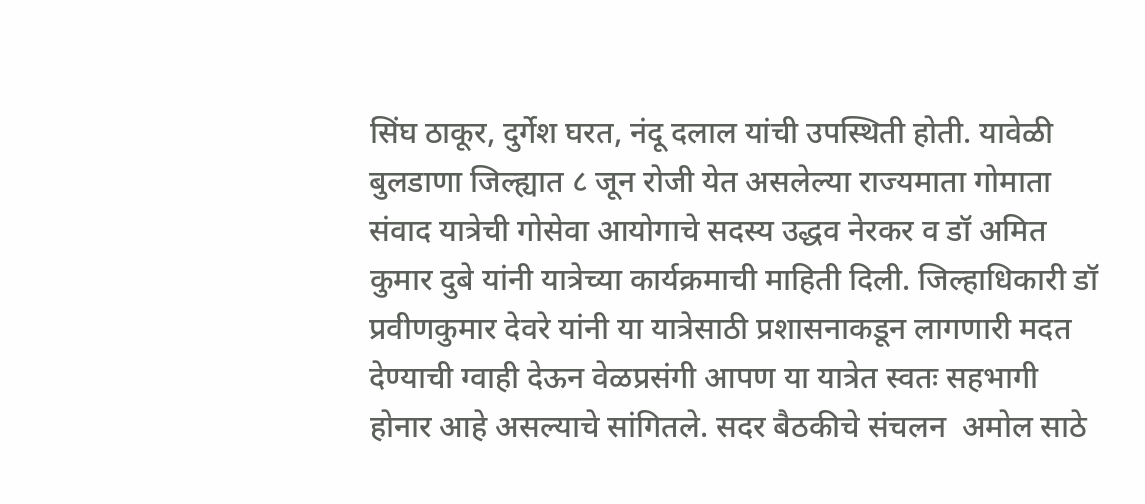सिंघ ठाकूर, दुर्गेश घरत, नंदू दलाल यांची उपस्थिती होती. यावेळी बुलडाणा जिल्ह्यात ८ जून रोजी येत असलेल्या राज्यमाता गोमाता  संवाद यात्रेची गोसेवा आयोगाचे सदस्य उद्धव नेरकर व डॉ अमित कुमार दुबे यांनी यात्रेच्या कार्यक्रमाची माहिती दिली. जिल्हाधिकारी डॉ प्रवीणकुमार देवरे यांनी या यात्रेसाठी प्रशासनाकडून लागणारी मदत देण्याची ग्वाही देऊन वेळप्रसंगी आपण या यात्रेत स्वतः सहभागी होनार आहे असल्याचे सांगितले. सदर बैठकीचे संचलन  अमोल साठे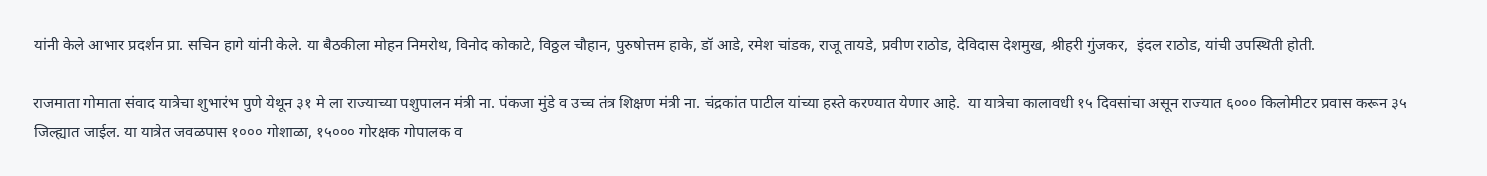यांनी केले आभार प्रदर्शन प्रा. सचिन हागे यांनी केले. या बैठकीला मोहन निमरोथ, विनोद कोकाटे, विठ्ठल चौहान, पुरुषोत्तम हाके, डॉ आडे, रमेश चांडक, राजू तायडे, प्रवीण राठोड, देविदास देशमुख, श्रीहरी गुंजकर,  इंदल राठोड, यांची उपस्थिती होती.

राजमाता गोमाता संवाद यात्रेचा शुभारंभ पुणे येथून ३१ मे ला राज्याच्या पशुपालन मंत्री ना. पंकजा मुंडे व उच्च तंत्र शिक्षण मंत्री ना. चंद्रकांत पाटील यांच्या हस्ते करण्यात येणार आहे.  या यात्रेचा कालावधी १५ दिवसांचा असून राज्यात ६००० किलोमीटर प्रवास करून ३५ जिल्ह्यात जाईल. या यात्रेत जवळपास १००० गोशाळा, १५००० गोरक्षक गोपालक व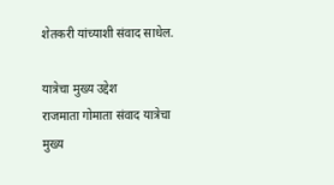शेतकरी यांच्याशी संवाद साधेल.

यात्रेचा मुख्य उद्देश
राजमाता गोमाता संवाद यात्रेचा मुख्य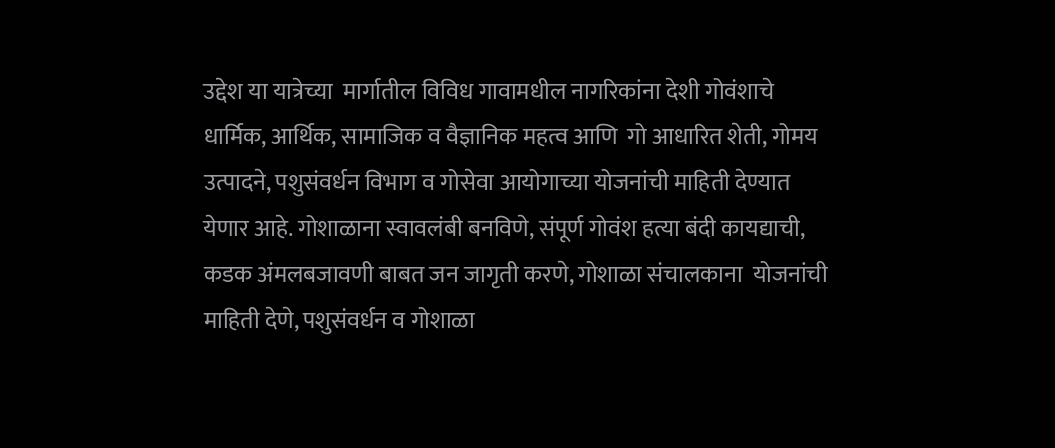उद्देश या यात्रेच्या  मार्गातील विविध गावामधील नागरिकांना देशी गोवंशाचे धार्मिक, आर्थिक, सामाजिक व वैज्ञानिक महत्व आणि  गो आधारित शेती, गोमय उत्पादने, पशुसंवर्धन विभाग व गोसेवा आयोगाच्या योजनांची माहिती देण्यात येणार आहे. गोशाळाना स्वावलंबी बनविणे, संपूर्ण गोवंश हत्या बंदी कायद्याची, कडक अंमलबजावणी बाबत जन जागृती करणे, गोशाळा संचालकाना  योजनांची माहिती देणे, पशुसंवर्धन व गोशाळा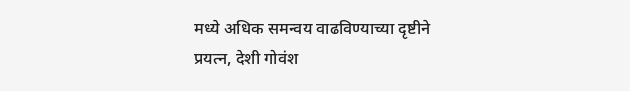मध्ये अधिक समन्वय वाढविण्याच्या दृष्टीने प्रयत्न, देशी गोवंश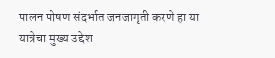पालन पोषण संदर्भात जनजागृती करणे हा या यात्रेचा मुख्य उद्देश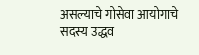असल्याचे गोसेवा आयोगाचे सदस्य उद्धव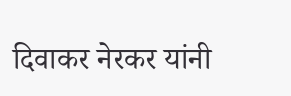दिवाकर नेरकर यांनी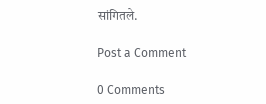सांगितले.

Post a Comment

0 Comments